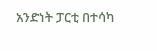አንድነት ፓርቲ በተሳካ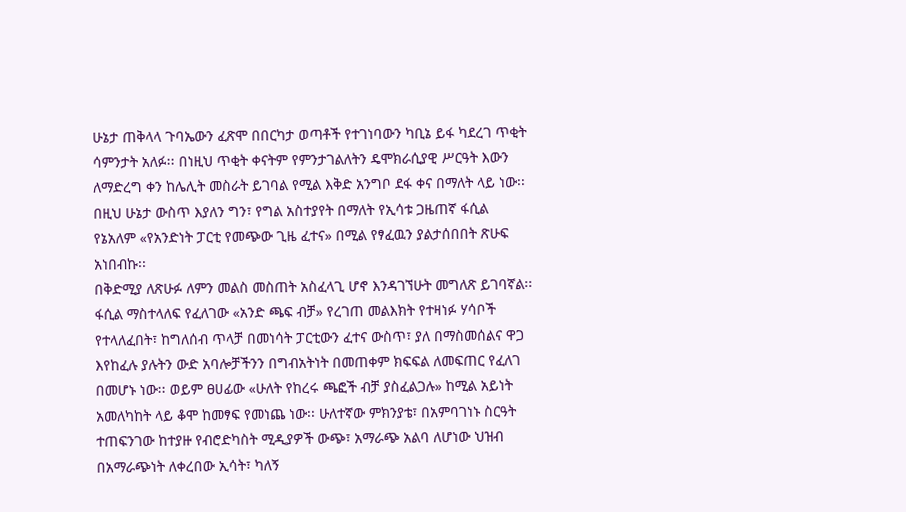ሁኔታ ጠቅላላ ጉባኤውን ፈጽሞ በበርካታ ወጣቶች የተገነባውን ካቢኔ ይፋ ካደረገ ጥቂት ሳምንታት አለፉ፡፡ በነዚህ ጥቂት ቀናትም የምንታገልለትን ዴሞክራሲያዊ ሥርዓት እውን ለማድረግ ቀን ከሌሊት መስራት ይገባል የሚል እቅድ አንግቦ ደፋ ቀና በማለት ላይ ነው፡፡ በዚህ ሁኔታ ውስጥ እያለን ግን፣ የግል አስተያየት በማለት የኢሳቱ ጋዜጠኛ ፋሲል የኔአለም «የአንድነት ፓርቲ የመጭው ጊዜ ፈተና» በሚል የፃፈዉን ያልታሰበበት ጽሁፍ አነበብኩ፡፡
በቅድሚያ ለጽሁፉ ለምን መልስ መስጠት አስፈላጊ ሆኖ እንዳገኘሁት መግለጽ ይገባኛል፡፡ ፋሲል ማስተላለፍ የፈለገው «አንድ ጫፍ ብቻ» የረገጠ መልእክት የተዛነፉ ሃሳቦች የተላለፈበት፣ ከግለሰብ ጥላቻ በመነሳት ፓርቲውን ፈተና ውስጥ፣ ያለ በማስመሰልና ዋጋ እየከፈሉ ያሉትን ውድ አባሎቻችንን በግብአትነት በመጠቀም ክፍፍል ለመፍጠር የፈለገ በመሆኑ ነው፡፡ ወይም ፀሀፊው «ሁለት የከረሩ ጫፎች ብቻ ያስፈልጋሉ» ከሚል አይነት አመለካከት ላይ ቆሞ ከመፃፍ የመነጨ ነው፡፡ ሁለተኛው ምክንያቴ፣ በአምባገነኑ ስርዓት ተጠፍንገው ከተያዙ የብሮድካስት ሚዲያዎች ውጭ፣ አማራጭ አልባ ለሆነው ህዝብ በአማራጭነት ለቀረበው ኢሳት፣ ካለኝ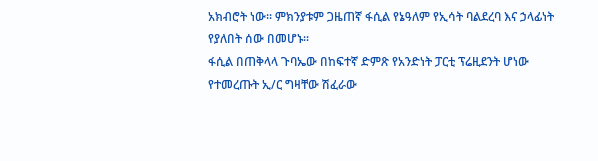አክብሮት ነው፡፡ ምክንያቱም ጋዜጠኛ ፋሲል የኔዓለም የኢሳት ባልደረባ እና ኃላፊነት የያለበት ሰው በመሆኑ፡፡
ፋሲል በጠቅላላ ጉባኤው በከፍተኛ ድምጽ የአንድነት ፓርቲ ፕሬዚደንት ሆነው የተመረጡት ኢ/ር ግዛቸው ሽፈራው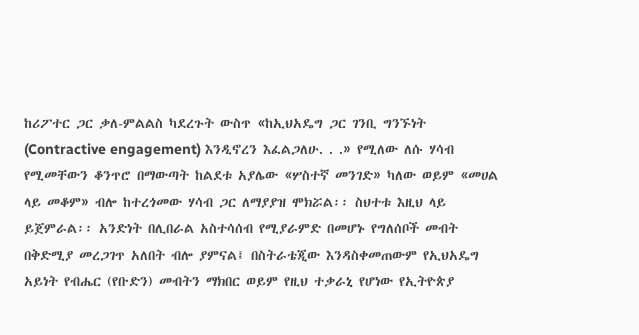ከሪፖተር ጋር ቃለ-ምልልስ ካደረጉት ውስጥ «ከኢህአዴግ ጋር ገንቢ ግንኙነት (Contractive engagement) እንዲኖረን እፈልጋለሁ. . .» የሚለው ለሱ ሃሳብ የሚመቸውን ቆንጥሮ በማውጣት ከልደቱ አያሌው «ሦስተኛ መንገድ» ካለው ወይም «መሀል ላይ መቆም» ብሎ ከተረጎመው ሃሳብ ጋር ለማያያዝ ሞክሯል፡፡ ስህተቱ እዚህ ላይ ይጀምራል፡፡ አንድነት በሊበራል አስተሳሰብ የሚያራምድ በመሆኑ የግለሰቦች መብት በቅድሚያ መረጋገጥ አለበት ብሎ ያምናል፤ በስትራቴጂው እንዳስቀመጠውም የኢህአዴግ አይነት የብሔር (የቡድን) መብትን ማክበር ወይም የዚህ ተቃራኒ የሆነው የኢትዮጵያ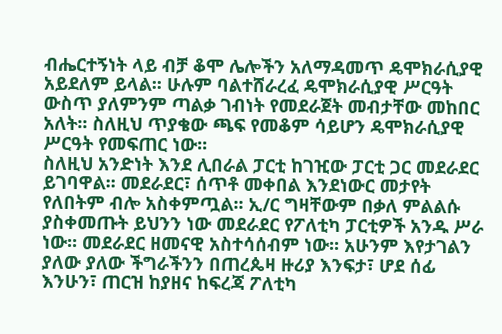ብሔርተኝነት ላይ ብቻ ቆሞ ሌሎችን አለማዳመጥ ዴሞክራሲያዊ አይደለም ይላል፡፡ ሁሉም ባልተሸራረፈ ዴሞክራሲያዊ ሥርዓት ውስጥ ያለምንም ጣልቃ ገብነት የመደራጀት መብታቸው መከበር አለት፡፡ ስለዚህ ጥያቄው ጫፍ የመቆም ሳይሆን ዴሞክራሲያዊ ሥርዓት የመፍጠር ነው፡፡
ስለዚህ አንድነት እንደ ሊበራል ፓርቲ ከገዢው ፓርቲ ጋር መደራደር ይገባዋል፡፡ መደራደር፣ ሰጥቶ መቀበል እንደነውር መታየት የለበትም ብሎ አስቀምጧል፡፡ ኢ/ር ግዛቸውም በቃለ ምልልሱ ያስቀመጡት ይህንን ነው መደራደር የፖለቲካ ፓርቲዎች አንዱ ሥራ ነው፡፡ መደራደር ዘመናዊ አስተሳሰብም ነው፡፡ አሁንም እየታገልን ያለው ያለው ችግራችንን በጠረጴዛ ዙሪያ እንፍታ፣ ሆደ ሰፊ እንሁን፣ ጠርዝ ከያዘና ከፍረጃ ፖለቲካ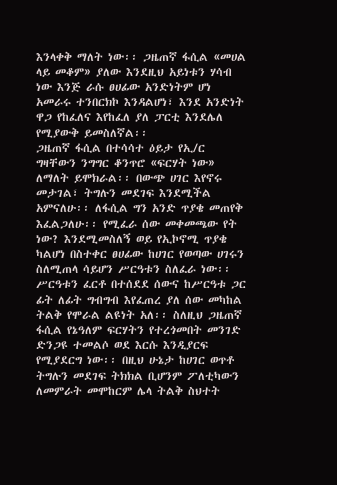እንላቀቅ ማለት ነው፡፡ ጋዜጠኛ ፋሲል «መሀል ላይ መቆም» ያለው እንደዚህ አይነቱን ሃሳብ ነው እንጅ ራሱ ፀሀፊው አንድነትም ሆነ አመራሩ ተንበርክኮ እንዳልሆነ፣ እንደ አንድነት ዋጋ የከፈለና እየከፈለ ያለ ፓርቲ እንደሌለ የሚያውቅ ይመስለኛል፡፡
ጋዜጠኛ ፋሲል በተሳሳተ ዕይታ የኢ/ር ግዛቸውን ንግግር ቆንጥሮ «ፍርሃት ነው» ለማለት ይሞክራል፡፡ በውጭ ሀገር እየኖሩ መታገል፣ ትግሉን መደገፍ እንደሚችል አምናለሁ፡፡ ለፋሲል ግን አንድ ጥያቄ መጠየቅ እፈልጋለሁ፡፡ የሚፈራ ሰው መቀመጫው የት ነው? እንደሚመስለኝ ወይ የኢኮኖሚ ጥያቄ ካልሆነ በስተቀር ፀሀፊው ከሀገር የወጣው ሀገሩን ስለሚጠላ ሳይሆን ሥርዓቱን ስለፈራ ነው፡፡ ሥርዓቱን ፈርቶ በተሰደደ ሰውና ከሥርዓቱ ጋር ፊት ለፊት ግብግብ እየፈጠረ ያለ ሰው መካከል ትልቅ የሞራል ልዩነት አለ፡፡ ስለዚህ ጋዜጠኛ ፋሲል የኔዓለም ፍርሃትን የተረጎመበት መንገድ ድንጋዩ ተመልሶ ወደ እርሱ እንዲያርፍ የሚያደርግ ነው፡፡ በዚህ ሁኔታ ከሀገር ወጥቶ ትግሉን መደገፍ ትክክል ቢሆንም ፖለቲካውን ለመምራት መሞከርም ሌላ ትልቅ ስህተት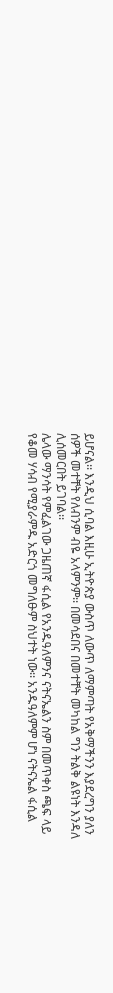ይሆናል፡፡ እንዲህ ሲባል እዚሁ ኢትዮጵያ ውስጥ ለውጥ ለማምጣት የአቅማችንን እያደረግን ያለን ሰዎች መተቸት የለብንም ብዬ አላምንም፡፡ በመሳደበና በመተቸት መካከል ግን ትልቅ ልዩነት እንዳለ ሊሰመርበት ይገባል፡፡
ሌላው ማንሳት የምፈልገው ጋዜጠኛ ፋሲል የአንዱዓለምንና ናትናኤልን ስም በመጥቀስ ጫፍ ላይ የቆመ ሃሳብ የሚያራምዱ አድርጎ መግለፁም ስህተት ነው፡፡ አንዱዓለምም ሆነ ናትናኤል ፋሲል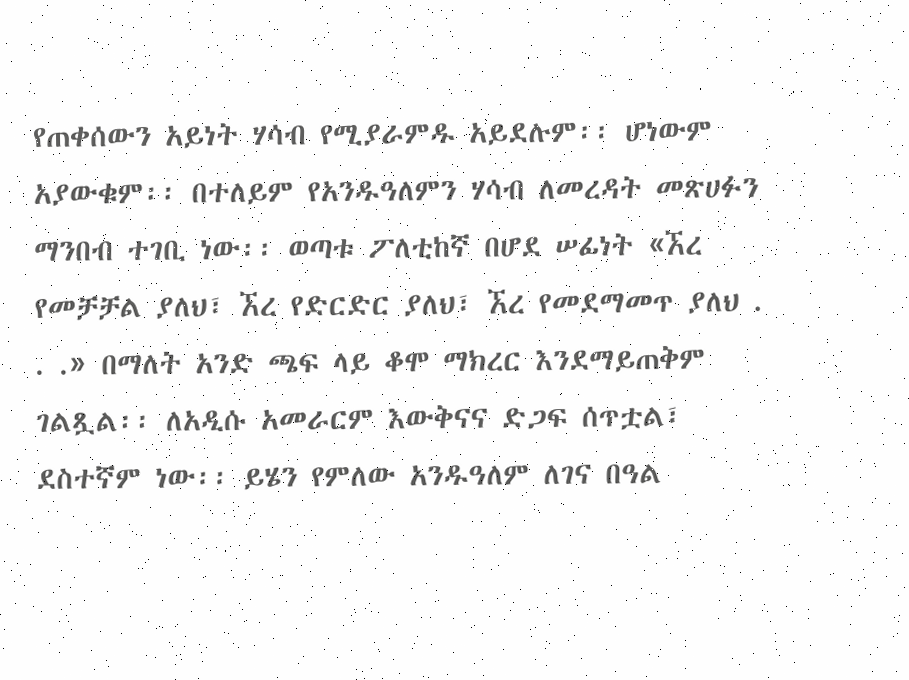የጠቀሰውን አይነት ሃሳብ የሚያራምዱ አይደሉም፡፡ ሆነውም አያውቁም፡፡ በተለይም የአንዱዓለምን ሃሳብ ለመረዳት መጽሀፉን ማንበብ ተገቢ ነው፡፡ ወጣቱ ፖለቲከኛ በሆደ ሠፊነት «ኧረ የመቻቻል ያለህ፣ ኧረ የድርድር ያለህ፣ ኧረ የመደማመጥ ያለህ . . .» በማለት አንድ ጫፍ ላይ ቆሞ ማክረር እንደማይጠቅም ገልጿል፡፡ ለአዲሱ አመራርም እውቅናና ድጋፍ ሰጥቷል፣ ደስተኛም ነው፡፡ ይሄን የምለው አንዱዓለም ለገና በዓል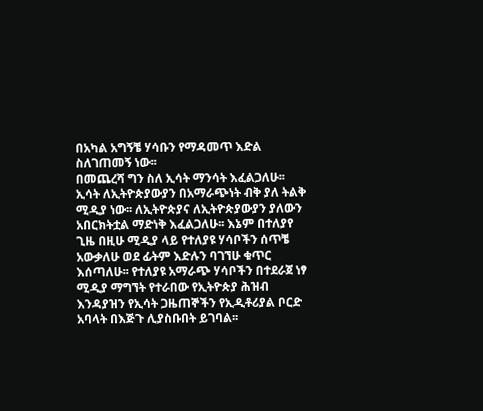በአካል አግኝቼ ሃሳቡን የማዳመጥ እድል ስለገጠመኝ ነው፡፡
በመጨረሻ ግን ስለ ኢሳት ማንሳት እፈልጋለሁ፡፡ ኢሳት ለኢትዮጵያውያን በአማራጭነት ብቅ ያለ ትልቅ ሚዲያ ነው፡፡ ለኢትዮጵያና ለኢትዮጵያውያን ያለውን አበርክትቷል ማድነቅ እፈልጋለሁ፡፡ እኔም በተለያየ ጊዜ በዚሁ ሚዲያ ላይ የተለያዩ ሃሳቦችን ሰጥቼ አውቃለሁ ወደ ፊትም እድሉን ባገኘሁ ቁጥር እሰጣለሁ፡፡ የተለያዩ አማራጭ ሃሳቦችን በተደራጀ ነፃ ሚዲያ ማግኘት የተራበው የኢትዮጵያ ሕዝብ እንዳያዝን የኢሳት ጋዜጠኞችን የኢዲቶሪያል ቦርድ አባላት በእጅጉ ሊያስቡበት ይገባል፡፡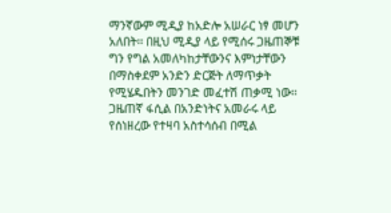ማንኛውም ሚዲያ ከአድሎ አሠራር ነፃ መሆን አለበት፡፡ በዚህ ሚዲያ ላይ የሚሰሩ ጋዜጠኞቹ ግን የግል አመለካከታቸውንና እምነታቸውን በማስቀደም አንድን ድርጅት ለማጥቃት የሚሄዱበትን መንገድ መፈተሽ ጠቃሚ ነው፡፡ ጋዜጠኛ ፋሲል በአንድነትና አመራሩ ላይ የሰነዘረው የተዛባ አስተሳሰብ በሚል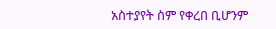አስተያየት ስም የቀረበ ቢሆንም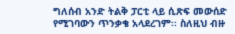ግለሰብ አንድ ትልቅ ፓርቲ ላይ ሲጽፍ መውሰድ የሚገባውን ጥንቃቄ አላደረገም፡፡ ስለዚህ ብዙ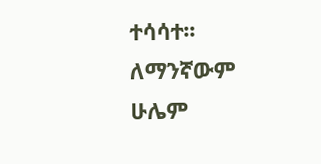ተሳሳተ፡፡ ለማንኛውም ሁሌም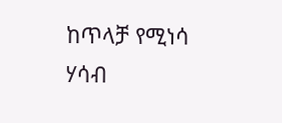ከጥላቻ የሚነሳ ሃሳብ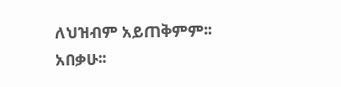ለህዝብም አይጠቅምም፡፡ አበቃሁ፡፡